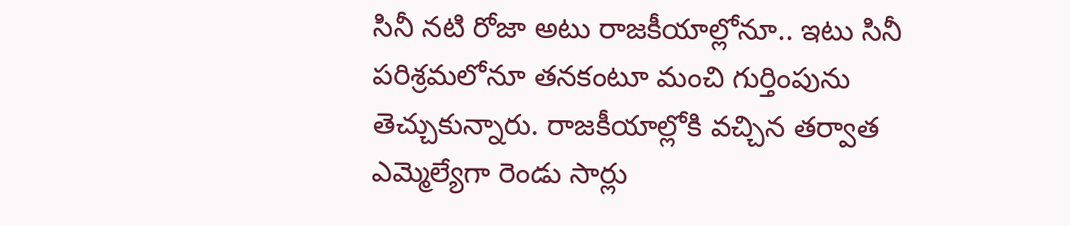సినీ నటి రోజా అటు రాజకీయాల్లోనూ.. ఇటు సినీ పరిశ్రమలోనూ తనకంటూ మంచి గుర్తింపును తెచ్చుకున్నారు. రాజకీయాల్లోకి వచ్చిన తర్వాత ఎమ్మెల్యేగా రెండు సార్లు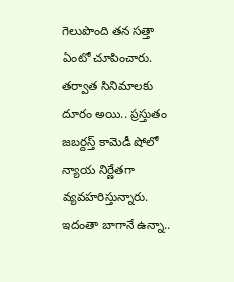గెలుపొంది తన సత్తా ఏంటో చూపించారు. తర్వాత సినిమాలకు దూరం అయి.. ప్రస్తుతం జబర్దస్త్ కామెడీ షోలో న్యాయ నిర్ణేతగా వ్యవహరిస్తున్నారు. ఇదంతా బాగానే ఉన్నా..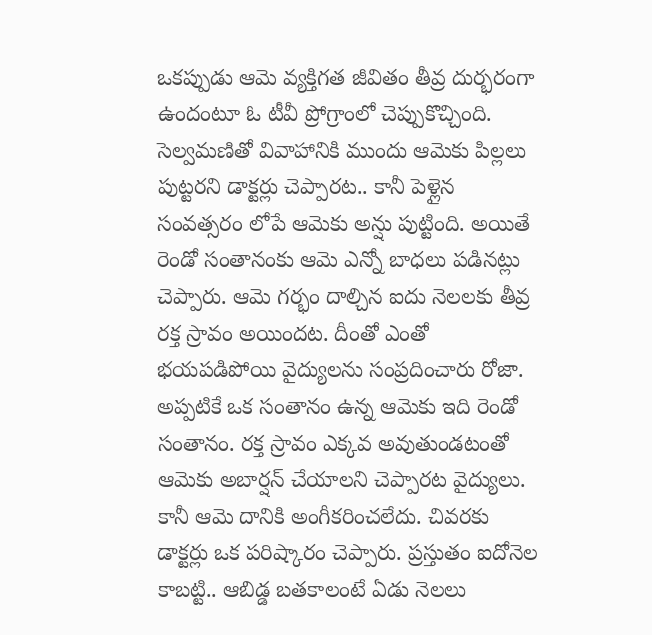ఒకప్పుడు ఆమె వ్యక్తిగత జీవితం తీవ్ర దుర్భరంగా ఉందంటూ ఓ టీవీ ప్రోగ్రాంలో చెప్పుకొచ్చింది.
సెల్వమణితో వివాహానికి ముందు ఆమెకు పిల్లలు పుట్టరని డాక్టర్లు చెప్పారట.. కానీ పెళ్లైన సంవత్సరం లోపే ఆమెకు అన్షు పుట్టింది. అయితే రెండో సంతానంకు ఆమె ఎన్నో బాధలు పడినట్లు చెప్పారు. ఆమె గర్భం దాల్చిన ఐదు నెలలకు తీవ్ర రక్త స్రావం అయిందట. దీంతో ఎంతో భయపడిపోయి వైద్యులను సంప్రదించారు రోజా.
అప్పటికే ఒక సంతానం ఉన్న ఆమెకు ఇది రెండో సంతానం. రక్త స్రావం ఎక్కవ అవుతుండటంతో ఆమెకు అబార్షన్ చేయాలని చెప్పారట వైద్యులు. కానీ ఆమె దానికి అంగీకరించలేదు. చివరకు డాక్టర్లు ఒక పరిష్కారం చెప్పారు. ప్రస్తుతం ఐదోనెల కాబట్టి.. ఆబిడ్డ బతకాలంటే ఏడు నెలలు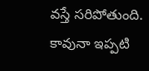వస్తే సరిపోతుంది. కావునా ఇప్పటి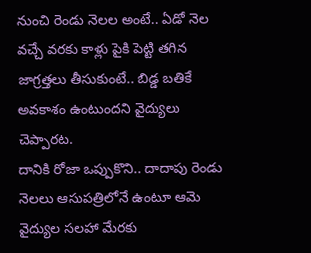నుంచి రెండు నెలల అంటే.. ఏడో నెల వచ్చే వరకు కాళ్లు పైకి పెట్టి తగిన జాగ్రత్తలు తీసుకుంటే.. బిడ్డ బతికే అవకాశం ఉంటుందని వైద్యులు చెప్పారట.
దానికి రోజా ఒప్పుకొని.. దాదాపు రెండు నెలలు ఆసుపత్రిలోనే ఉంటూ ఆమె వైద్యుల సలహా మేరకు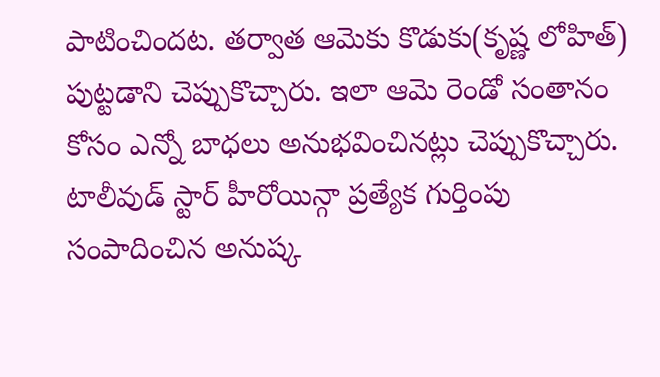పాటించిందట. తర్వాత ఆమెకు కొడుకు(కృష్ణ లోహిత్) పుట్టడాని చెప్పుకొచ్చారు. ఇలా ఆమె రెండో సంతానం కోసం ఎన్నో బాధలు అనుభవించినట్లు చెప్పుకొచ్చారు.
టాలీవుడ్ స్టార్ హీరోయిన్గా ప్రత్యేక గుర్తింపు సంపాదించిన అనుష్క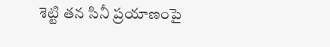శెట్టి తన సినీ ప్రయాణంపై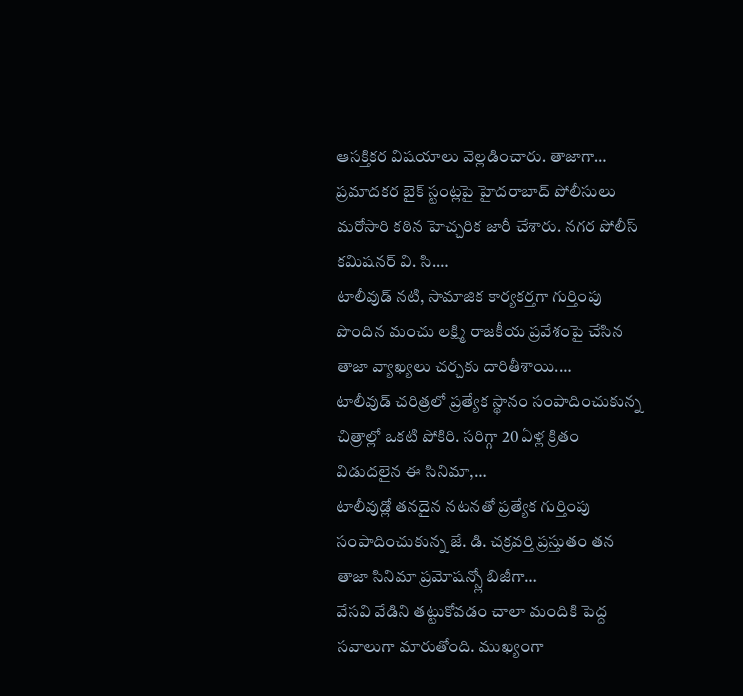ఆసక్తికర విషయాలు వెల్లడించారు. తాజాగా…
ప్రమాదకర బైక్ స్టంట్లపై హైదరాబాద్ పోలీసులు మరోసారి కఠిన హెచ్చరిక జారీ చేశారు. నగర పోలీస్ కమిషనర్ వి. సి.…
టాలీవుడ్ నటి, సామాజిక కార్యకర్తగా గుర్తింపు పొందిన మంచు లక్ష్మి రాజకీయ ప్రవేశంపై చేసిన తాజా వ్యాఖ్యలు చర్చకు దారితీశాయి.…
టాలీవుడ్ చరిత్రలో ప్రత్యేక స్థానం సంపాదించుకున్న చిత్రాల్లో ఒకటి పోకిరి. సరిగ్గా 20 ఏళ్ల క్రితం విడుదలైన ఈ సినిమా,…
టాలీవుడ్లో తనదైన నటనతో ప్రత్యేక గుర్తింపు సంపాదించుకున్న జే. డి. చక్రవర్తి ప్రస్తుతం తన తాజా సినిమా ప్రమోషన్స్లో బిజీగా…
వేసవి వేడిని తట్టుకోవడం చాలా మందికి పెద్ద సవాలుగా మారుతోంది. ముఖ్యంగా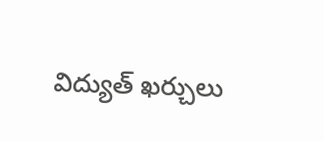విద్యుత్ ఖర్చులు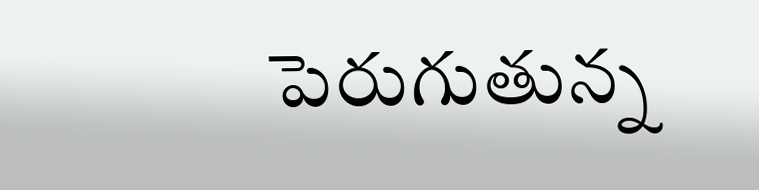పెరుగుతున్న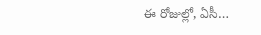ఈ రోజుల్లో, ఏసీ…